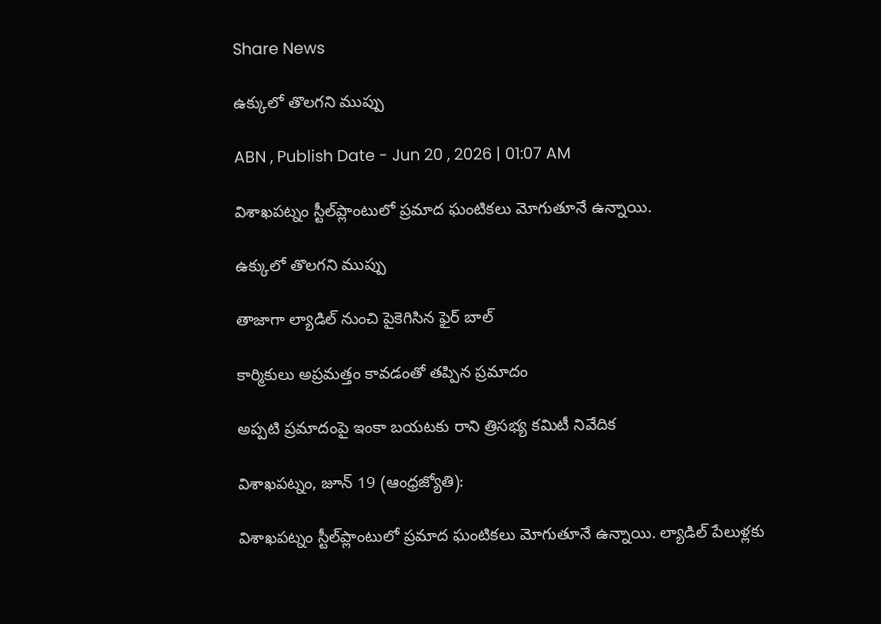Share News

ఉక్కులో తొలగని ముప్పు

ABN , Publish Date - Jun 20 , 2026 | 01:07 AM

విశాఖపట్నం స్టీల్‌ప్లాంటులో ప్రమాద ఘంటికలు మోగుతూనే ఉన్నాయి.

ఉక్కులో తొలగని ముప్పు

తాజాగా ల్యాడిల్‌ నుంచి పైకెగిసిన ఫైర్‌ బాల్‌

కార్మికులు అప్రమత్తం కావడంతో తప్పిన ప్రమాదం

అప్పటి ప్రమాదంపై ఇంకా బయటకు రాని త్రిసభ్య కమిటీ నివేదిక

విశాఖపట్నం, జూన్‌ 19 (ఆంధ్రజ్యోతి):

విశాఖపట్నం స్టీల్‌ప్లాంటులో ప్రమాద ఘంటికలు మోగుతూనే ఉన్నాయి. ల్యాడిల్‌ పేలుళ్లకు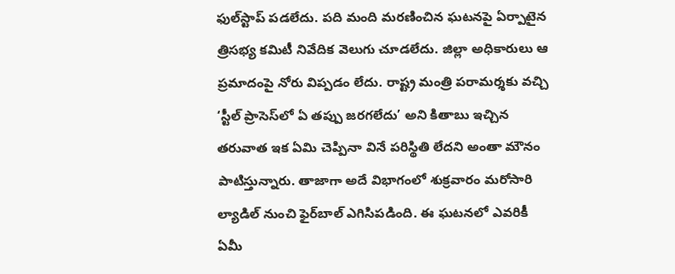ఫుల్‌స్టాప్‌ పడలేదు. పది మంది మరణించిన ఘటనపై ఏర్పాటైన త్రిసభ్య కమిటీ నివేదిక వెలుగు చూడలేదు. జిల్లా అధికారులు ఆ ప్రమాదంపై నోరు విప్పడం లేదు. రాష్ట్ర మంత్రి పరామర్శకు వచ్చి ‘స్టీల్‌ ప్రాసెస్‌లో ఏ తప్పు జరగలేదు’ అని కితాబు ఇచ్చిన తరువాత ఇక ఏమి చెప్పినా వినే పరిస్థితి లేదని అంతా మౌనం పాటిస్తున్నారు. తాజాగా అదే విభాగంలో శుక్రవారం మరోసారి ల్యాడిల్‌ నుంచి ఫైర్‌బాల్‌ ఎగిసిపడింది. ఈ ఘటనలో ఎవరికీ ఏమీ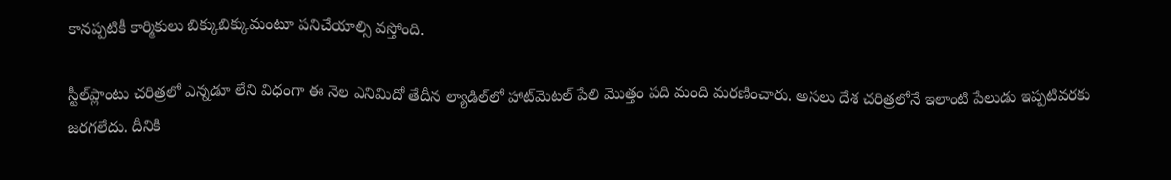కానప్పటికీ కార్మికులు బిక్కుబిక్కుమంటూ పనిచేయాల్సి వస్తోంది.

స్టీల్‌ప్లాంటు చరిత్రలో ఎన్నడూ లేని విధంగా ఈ నెల ఎనిమిదో తేదీన ల్యాడిల్‌లో హాట్‌మెటల్‌ పేలి మొత్తం పది మంది మరణించారు. అసలు దేశ చరిత్రలోనే ఇలాంటి పేలుడు ఇప్పటివరకు జరగలేదు. దీనికి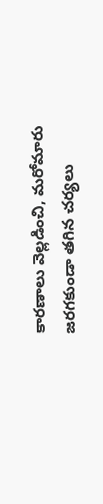కారణాలు వెల్లడించి, మరోమారు జరగకుండా తగిన చర్యలు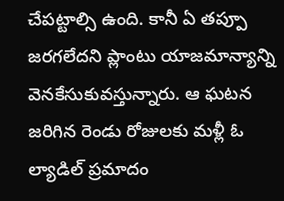చేపట్టాల్సి ఉంది. కానీ ఏ తప్పూ జరగలేదని ప్లాంటు యాజమాన్యాన్ని వెనకేసుకువస్తున్నారు. ఆ ఘటన జరిగిన రెండు రోజులకు మళ్లీ ఓ ల్యాడిల్‌ ప్రమాదం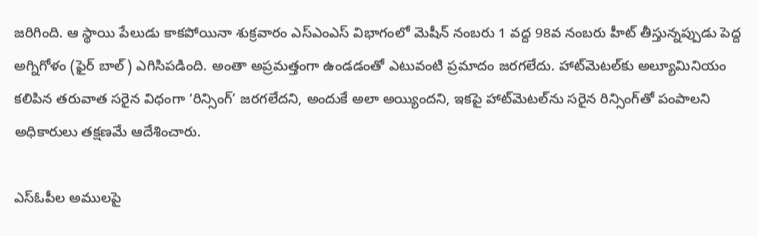జరిగింది. ఆ స్థాయి పేలుడు కాకపోయినా శుక్రవారం ఎస్‌ఎంఎస్‌ విభాగంలో మెషీన్‌ నంబరు 1 వద్ద 98వ నంబరు హీట్‌ తీస్తున్నప్పుడు పెద్ద అగ్నిగోళం (ఫైర్‌ బాల్‌) ఎగిసిపడింది. అంతా అప్రమత్తంగా ఉండడంతో ఎటువంటి ప్రమాదం జరగలేదు. హాట్‌మెటల్‌కు అల్యూమినియం కలిపిన తరువాత సరైన విధంగా ‘రిన్సింగ్‌’ జరగలేదని, అందుకే అలా అయ్యిందని, ఇకపై హాట్‌మెటల్‌ను సరైన రిన్సింగ్‌తో పంపాలని అధికారులు తక్షణమే ఆదేశించారు.

ఎస్‌ఓపీల అములపై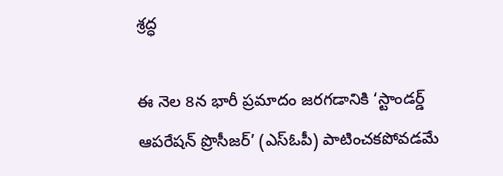శ్రద్ధ

ఈ నెల 8న భారీ ప్రమాదం జరగడానికి ‘స్టాండర్డ్‌ ఆపరేషన్‌ ప్రొసీజర్‌’ (ఎస్‌ఓపీ) పాటించకపోవడమే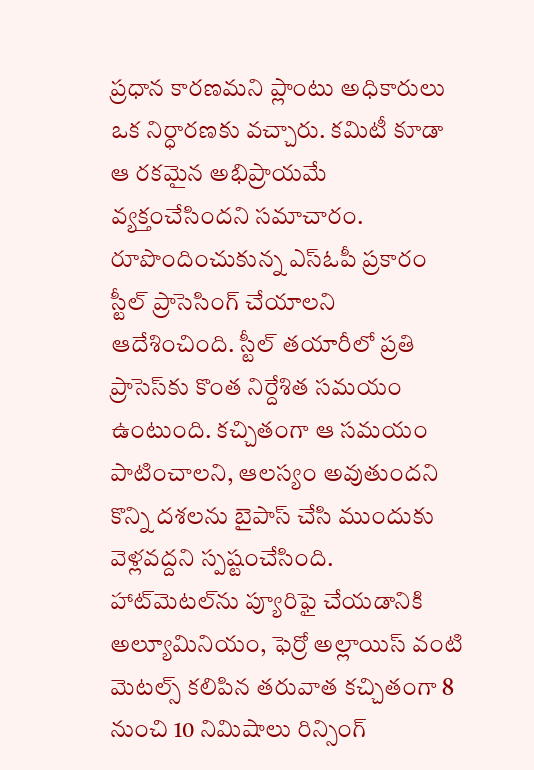ప్రధాన కారణమని ప్లాంటు అధికారులు ఒక నిర్ధారణకు వచ్చారు. కమిటీ కూడా ఆ రకమైన అభిప్రాయమే వ్యక్తంచేసిందని సమాచారం. రూపొందించుకున్న ఎస్‌ఓపీ ప్రకారం స్టీల్‌ ప్రాసెసింగ్‌ చేయాలని ఆదేశించింది. స్టీల్‌ తయారీలో ప్రతి ప్రాసెస్‌కు కొంత నిర్దేశిత సమయం ఉంటుంది. కచ్చితంగా ఆ సమయం పాటించాలని, ఆలస్యం అవుతుందని కొన్ని దశలను బైపాస్‌ చేసి ముందుకు వెళ్లవద్దని స్పష్టంచేసింది. హాట్‌మెటల్‌ను ప్యూరిఫై చేయడానికి అల్యూమినియం, ఫెర్రో అల్లాయిస్‌ వంటి మెటల్స్‌ కలిపిన తరువాత కచ్చితంగా 8 నుంచి 10 నిమిషాలు రిన్సింగ్‌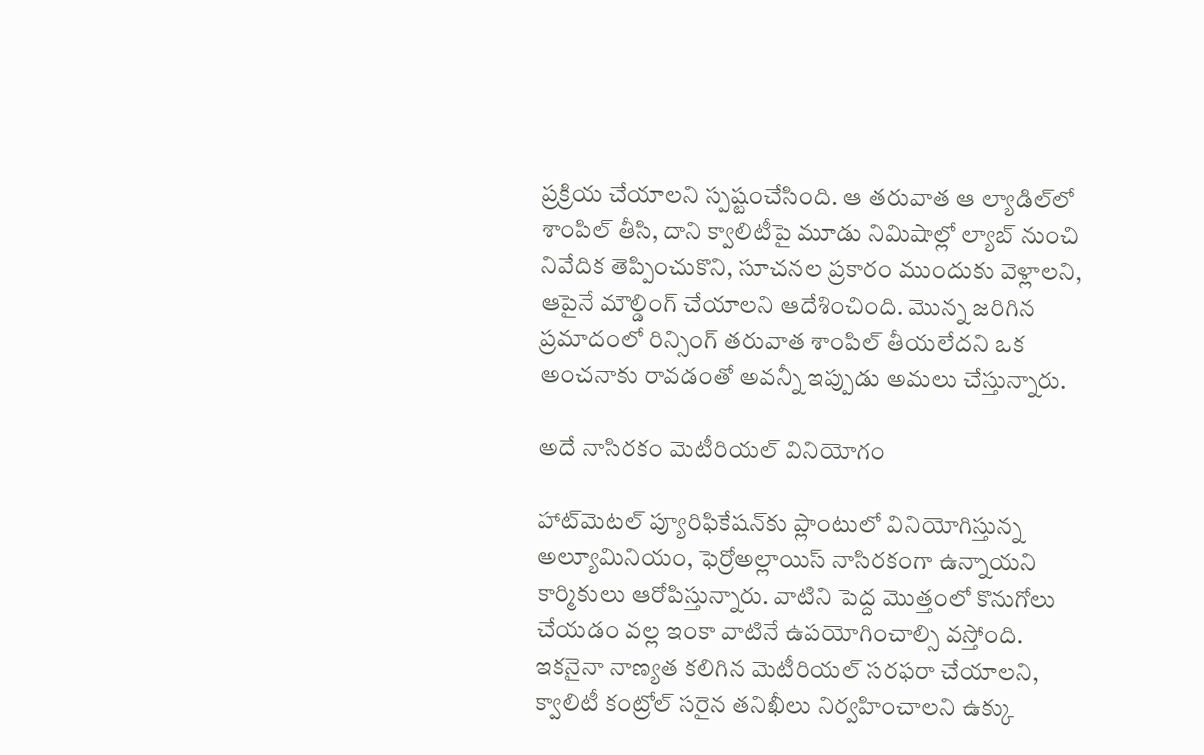ప్రక్రియ చేయాలని స్పష్టంచేసింది. ఆ తరువాత ఆ ల్యాడిల్‌లో శాంపిల్‌ తీసి, దాని క్వాలిటీపై మూడు నిమిషాల్లో ల్యాబ్‌ నుంచి నివేదిక తెప్పించుకొని, సూచనల ప్రకారం ముందుకు వెళ్లాలని, ఆపైనే మౌల్డింగ్‌ చేయాలని ఆదేశించింది. మొన్న జరిగిన ప్రమాదంలో రిన్సింగ్‌ తరువాత శాంపిల్‌ తీయలేదని ఒక అంచనాకు రావడంతో అవన్నీ ఇప్పుడు అమలు చేస్తున్నారు.

అదే నాసిరకం మెటీరియల్‌ వినియోగం

హాట్‌మెటల్‌ ప్యూరిఫికేషన్‌కు ప్లాంటులో వినియోగిస్తున్న అల్యూమినియం, ఫెర్రోఅల్లాయిస్‌ నాసిరకంగా ఉన్నాయని కార్మికులు ఆరోపిస్తున్నారు. వాటిని పెద్ద మొత్తంలో కొనుగోలు చేయడం వల్ల ఇంకా వాటినే ఉపయోగించాల్సి వస్తోంది. ఇకనైనా నాణ్యత కలిగిన మెటీరియల్‌ సరఫరా చేయాలని, క్వాలిటీ కంట్రోల్‌ సరైన తనిఖీలు నిర్వహించాలని ఉక్కు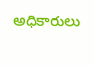అధికారులు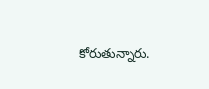కోరుతున్నారు.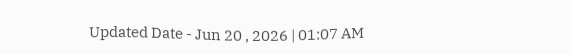Updated Date - Jun 20 , 2026 | 01:07 AM